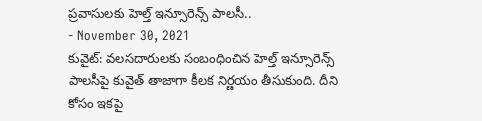ప్రవాసులకు హెల్త్ ఇన్సూరెన్స్ పాలసీ..
- November 30, 2021
కువైట్: వలసదారులకు సంబంధించిన హెల్త్ ఇన్సూరెన్స్ పాలసీపై కువైత్ తాజాగా కీలక నిర్ణయం తీసుకుంది. దీని కోసం ఇకపై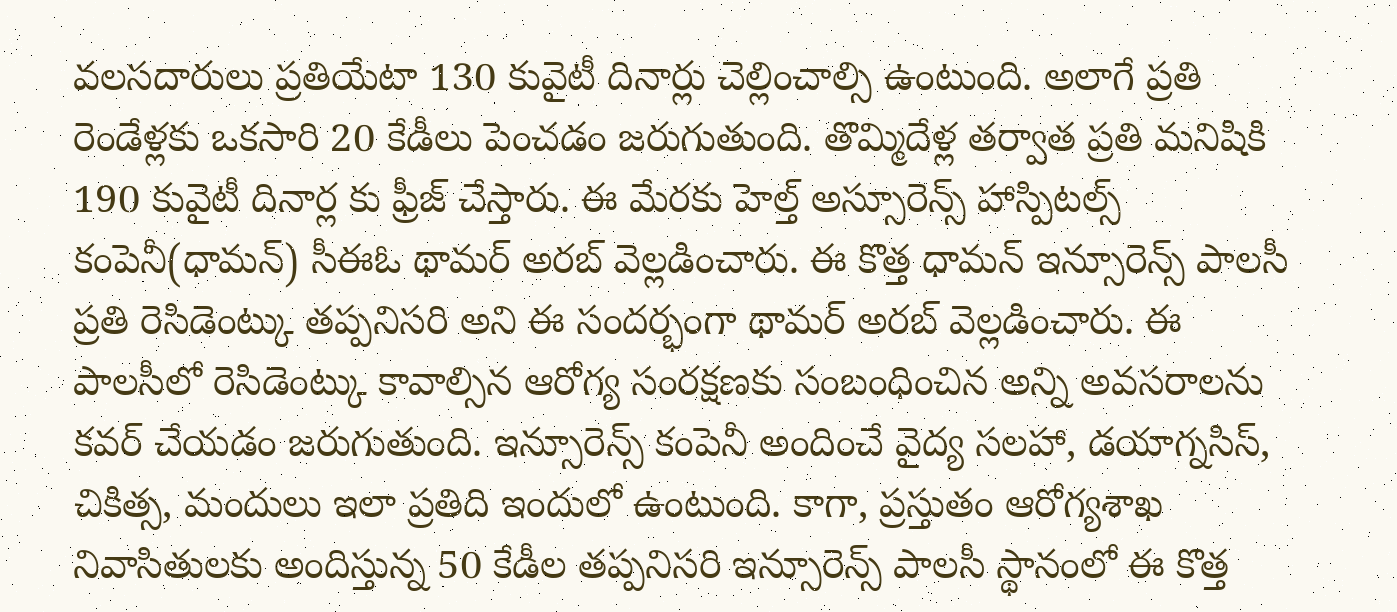వలసదారులు ప్రతియేటా 130 కువైటీ దినార్లు చెల్లించాల్సి ఉంటుంది. అలాగే ప్రతి రెండేళ్లకు ఒకసారి 20 కేడీలు పెంచడం జరుగుతుంది. తొమ్మిదేళ్ల తర్వాత ప్రతి మనిషికి 190 కువైటీ దినార్ల కు ఫ్రీజ్ చేస్తారు. ఈ మేరకు హెల్త్ అస్సూరెన్స్ హాస్పిటల్స్ కంపెనీ(ధామన్) సీఈఓ థామర్ అరబ్ వెల్లడించారు. ఈ కొత్త ధామన్ ఇన్సూరెన్స్ పాలసీ ప్రతి రెసిడెంట్కు తప్పనిసరి అని ఈ సందర్భంగా థామర్ అరబ్ వెల్లడించారు. ఈ పాలసీలో రెసిడెంట్కు కావాల్సిన ఆరోగ్య సంరక్షణకు సంబంధించిన అన్ని అవసరాలను కవర్ చేయడం జరుగుతుంది. ఇన్సూరెన్స్ కంపెనీ అందించే వైద్య సలహా, డయాగ్నసిస్, చికిత్స, మందులు ఇలా ప్రతిది ఇందులో ఉంటుంది. కాగా, ప్రస్తుతం ఆరోగ్యశాఖ నివాసితులకు అందిస్తున్న 50 కేడీల తప్పనిసరి ఇన్సూరెన్స్ పాలసీ స్థానంలో ఈ కొత్త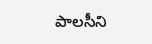పాలసీని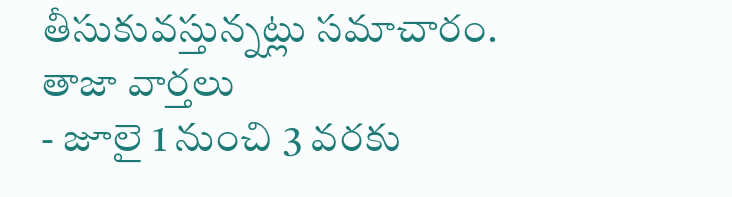తీసుకువస్తున్నట్లు సమాచారం.
తాజా వార్తలు
- జూలై 1 నుంచి 3 వరకు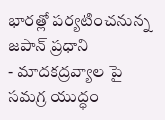భారత్లో పర్యటించనున్న జపాన్ ప్రధాని
- మాదకద్రవ్యాల పై సమగ్ర యుద్ధం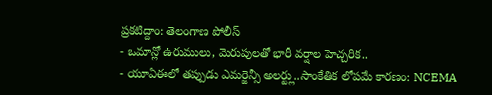ప్రకటిద్దాం: తెలంగాణ పోలీస్
- ఒమాన్లో ఉరుములు, మెరుపులతో భారీ వర్షాల హెచ్చరిక..
- యూఏఈలో తప్పుడు ఎమర్జెన్సీ అలర్ట్లు..సాంకేతిక లోపమే కారణం: NCEMA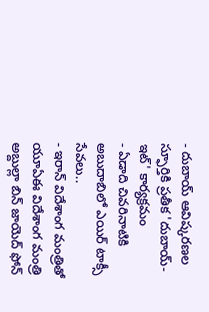- దుబాయ్ ఆవిష్కరణల స్ఫూర్తికి ప్రతీక 'దుబాయ్-ఇట్' కార్యక్రమం
- ఏడాది చివరినాటికి అబుదాబిలో ఎయిర్ టాక్సీ సేవలు..
- ఇరాన్ విదేశాంగ మంత్రితో యూఏఈ విదేశాంగ మంత్రి అబ్దుల్లా బిన్ జాయెద్ ఫోన్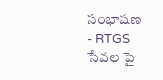సంభాషణ
- RTGS సేవల పై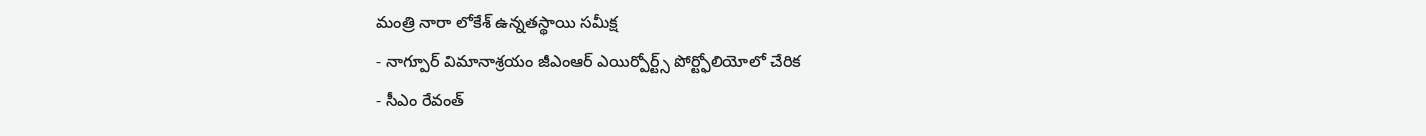మంత్రి నారా లోకేశ్ ఉన్నతస్థాయి సమీక్ష
- నాగ్పూర్ విమానాశ్రయం జీఎంఆర్ ఎయిర్పోర్ట్స్ పోర్ట్ఫోలియోలో చేరిక
- సీఎం రేవంత్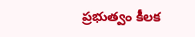ప్రభుత్వం కీలక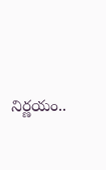నిర్ణయం..